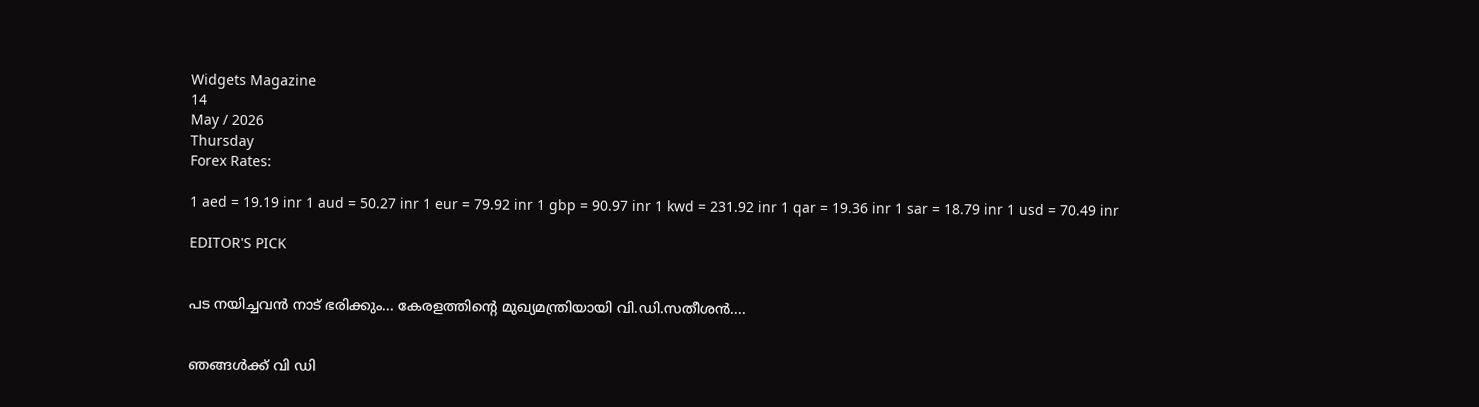Widgets Magazine
14
May / 2026
Thursday
Forex Rates:

1 aed = 19.19 inr 1 aud = 50.27 inr 1 eur = 79.92 inr 1 gbp = 90.97 inr 1 kwd = 231.92 inr 1 qar = 19.36 inr 1 sar = 18.79 inr 1 usd = 70.49 inr

EDITOR'S PICK


പട നയിച്ചവൻ നാട് ഭരിക്കും... കേരളത്തിന്റെ മുഖ്യമന്ത്രിയായി വി.ഡി.സതീശൻ....


ഞങ്ങൾക്ക് വി ഡി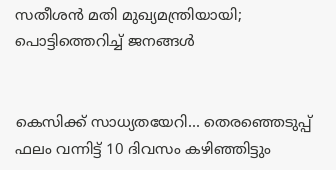സതീശൻ മതി മുഖ്യമന്ത്രിയായി; പൊട്ടിത്തെറിച്ച് ജനങ്ങൾ


കെസിക്ക് സാധ്യതയേറി... തെരഞ്ഞെടുപ്പ് ഫലം വന്നിട്ട് 10 ദിവസം കഴിഞ്ഞിട്ടും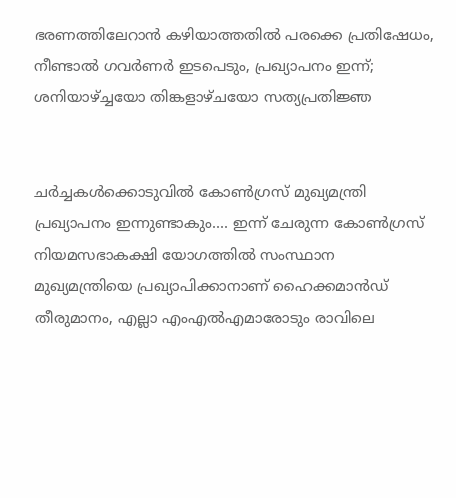ഭരണത്തിലേറാന്‍ കഴിയാത്തതില്‍ പരക്കെ പ്രതിഷേധം, നീണ്ടാല്‍ ഗവര്‍ണര്‍ ഇടപെടും, പ്രഖ്യാപനം ഇന്ന്; ശനിയാഴ്ച്ചയോ തിങ്കളാഴ്ചയോ സത്യപ്രതിജ്ഞ


ചർച്ചകൾക്കൊടുവിൽ കോൺഗ്രസ് മുഖ്യമന്ത്രി പ്രഖ്യാപനം ഇന്നുണ്ടാകും.... ഇന്ന് ചേരുന്ന കോൺഗ്രസ് നിയമസഭാകക്ഷി യോഗത്തിൽ സംസ്ഥാന മുഖ്യമന്ത്രിയെ പ്രഖ്യാപിക്കാനാണ് ഹൈക്കമാൻഡ് തീരുമാനം, എല്ലാ എംഎൽ‌എമാരോടും രാവിലെ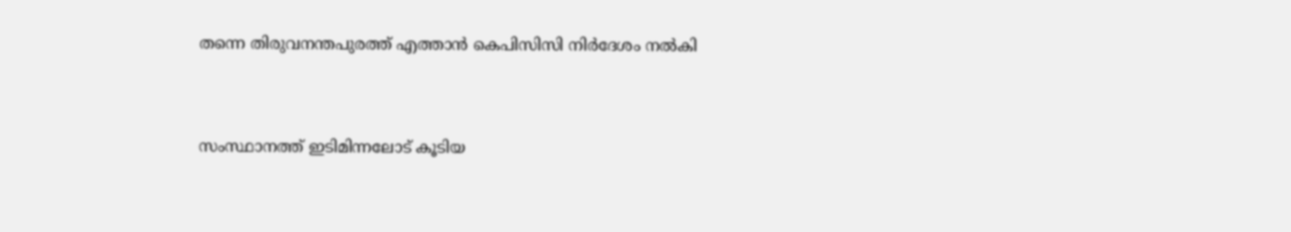തന്നെ തിരുവനന്തപുരത്ത് എത്താൻ കെപിസിസി നിർദേശം നൽകി


സംസ്ഥാനത്ത് ഇടിമിന്നലോട് കൂടിയ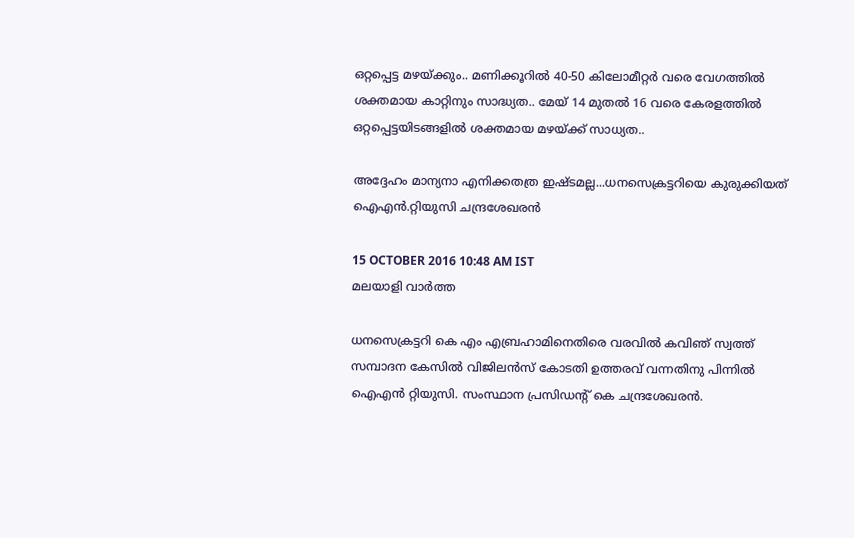ഒറ്റപ്പെട്ട മഴയ്ക്കും.. മണിക്കൂറിൽ 40-50 കിലോമീറ്റർ വരെ വേഗത്തിൽ ശക്തമായ കാറ്റിനും സാദ്ധ്യത.. മേയ് 14 മുതൽ 16 വരെ കേരളത്തിൽ ഒറ്റപ്പെട്ടയിടങ്ങളിൽ ശക്തമായ മഴയ്ക്ക് സാധ്യത..

അദ്ദേഹം മാന്യനാ എനിക്കതത്ര ഇഷ്ടമല്ല...ധനസെക്രട്ടറിയെ കുരുക്കിയത് ഐഎന്‍.റ്റിയുസി ചന്ദ്രശേഖരന്‍

15 OCTOBER 2016 10:48 AM IST
മലയാളി വാര്‍ത്ത

ധനസെക്രട്ടറി കെ എം എബ്രഹാമിനെതിരെ വരവില്‍ കവിഞ് സ്വത്ത് സമ്പാദന കേസില്‍ വിജിലന്‍സ് കോടതി ഉത്തരവ് വന്നതിനു പിന്നില്‍ ഐഎന്‍ റ്റിയുസി. സംസ്ഥാന പ്രസിഡന്റ് കെ ചന്ദ്രശേഖരന്‍.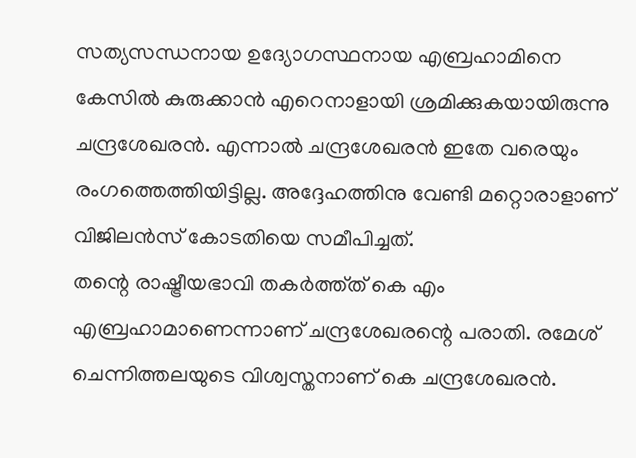സത്യസന്ധനായ ഉദ്യോഗസ്ഥനായ എബ്രഹാമിനെ കേസില്‍ കുരുക്കാന്‍ എറെനാളായി ശ്രമിക്കുകയായിരുന്നു ചന്ദ്രശേഖരന്‍. എന്നാല്‍ ചന്ദ്രശേഖരന്‍ ഇതേ വരെയും രംഗത്തെത്തിയിട്ടില്ല. അദ്ദേഹത്തിനു വേണ്ടി മറ്റൊരാളാണ് വിജിലന്‍സ് കോടതിയെ സമീപിച്ചത്.
തന്റെ രാഷ്ട്രീയഭാവി തകര്‍ത്ത്ത് കെ എം എബ്രഹാമാണെന്നാണ് ചന്ദ്രശേഖരന്റെ പരാതി. രമേശ് ചെന്നിത്തലയുടെ വിശ്വസ്തനാണ് കെ ചന്ദ്രശേഖരന്‍.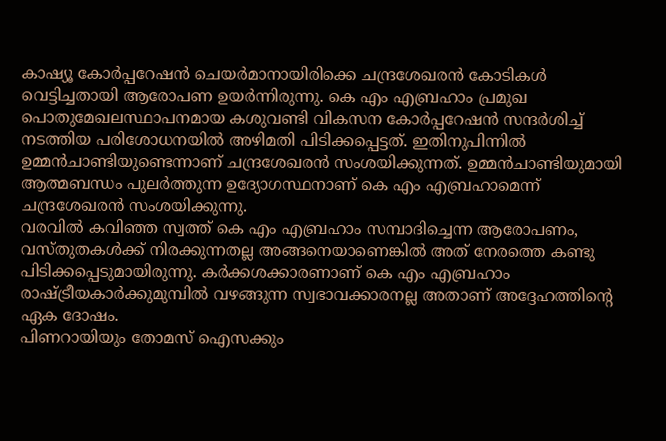കാഷ്യൂ കോര്‍പ്പറേഷന്‍ ചെയര്‍മാനായിരിക്കെ ചന്ദ്രശേഖരന്‍ കോടികള്‍ വെട്ടിച്ചതായി ആരോപണ ഉയര്‍ന്നിരുന്നു. കെ എം എബ്രഹാം പ്രമുഖ പൊതുമേഖലസ്ഥാപനമായ കശുവണ്ടി വികസന കോര്‍പ്പറേഷന്‍ സന്ദര്‍ശിച്ച് നടത്തിയ പരിശോധനയില്‍ അഴിമതി പിടിക്കപ്പെട്ടത്. ഇതിനുപിന്നില്‍ ഉമ്മന്‍ചാണ്ടിയുണ്ടെന്നാണ് ചന്ദ്രശേഖരന്‍ സംശയിക്കുന്നത്. ഉമ്മന്‍ചാണ്ടിയുമായി ആത്മബന്ധം പുലര്‍ത്തുന്ന ഉദ്യോഗസ്ഥനാണ് കെ എം എബ്രഹാമെന്ന് ചന്ദ്രശേഖരന്‍ സംശയിക്കുന്നു.
വരവില്‍ കവിഞ്ഞ സ്വത്ത് കെ എം എബ്രഹാം സമ്പാദിച്ചെന്ന ആരോപണം, വസ്തുതകള്‍ക്ക് നിരക്കുന്നതല്ല അങ്ങനെയാണെങ്കില്‍ അത് നേരത്തെ കണ്ടു പിടിക്കപ്പെടുമായിരുന്നു. കര്‍ക്കശക്കാരണാണ് കെ എം എബ്രഹാം രാഷ്ട്രീയകാര്‍ക്കുമുമ്പില്‍ വഴങ്ങുന്ന സ്വഭാവക്കാരനല്ല അതാണ് അദ്ദേഹത്തിന്റെ ഏക ദോഷം.
പിണറായിയും തോമസ് ഐസക്കും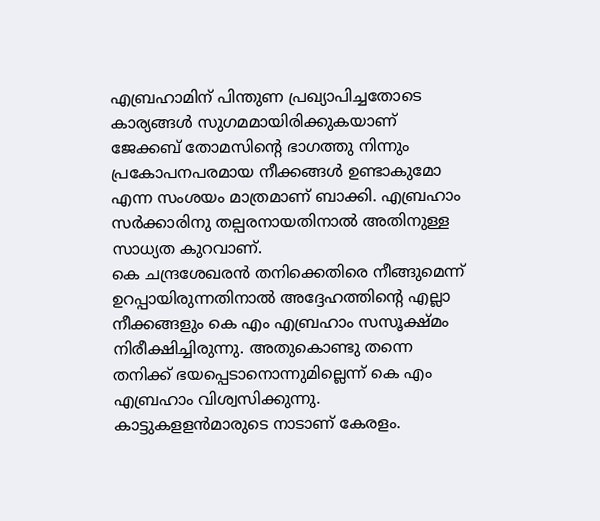എബ്രഹാമിന് പിന്തുണ പ്രഖ്യാപിച്ചതോടെ കാര്യങ്ങള്‍ സുഗമമായിരിക്കുകയാണ് ജേക്കബ് തോമസിന്റെ ഭാഗത്തു നിന്നും പ്രകോപനപരമായ നീക്കങ്ങള്‍ ഉണ്ടാകുമോ എന്ന സംശയം മാത്രമാണ് ബാക്കി. എബ്രഹാം സര്‍ക്കാരിനു തല്പരനായതിനാല്‍ അതിനുള്ള സാധ്യത കുറവാണ്.
കെ ചന്ദ്രശേഖരന്‍ തനിക്കെതിരെ നീങ്ങുമെന്ന് ഉറപ്പായിരുന്നതിനാല്‍ അദ്ദേഹത്തിന്റെ എല്ലാ നീക്കങ്ങളും കെ എം എബ്രഹാം സസൂക്ഷ്മം നിരീക്ഷിച്ചിരുന്നു. അതുകൊണ്ടു തന്നെ തനിക്ക് ഭയപ്പെടാനൊന്നുമില്ലെന്ന് കെ എം എബ്രഹാം വിശ്വസിക്കുന്നു.
കാട്ടുകളളന്‍മാരുടെ നാടാണ് കേരളം.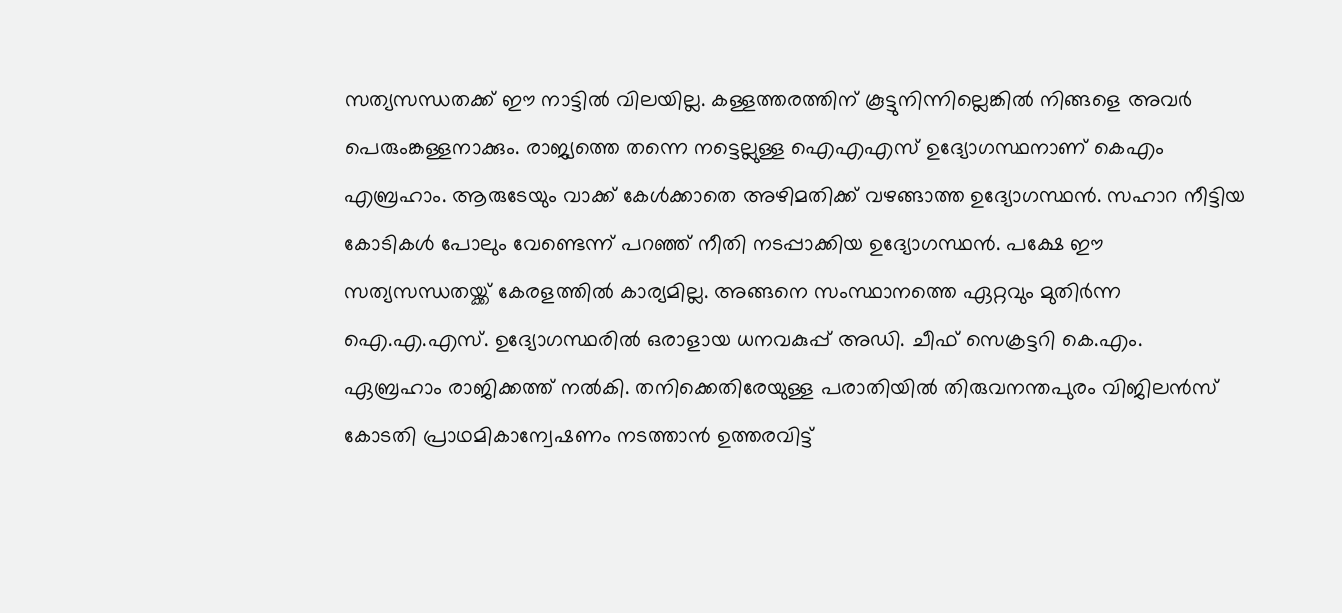സത്യസന്ധതക്ക് ഈ നാട്ടില്‍ വിലയില്ല. കള്ളത്തരത്തിന് കൂട്ടുനിന്നില്ലെങ്കില്‍ നിങ്ങളെ അവര്‍ പെരുംങ്കള്ളനാക്കും. രാജ്യത്തെ തന്നെ നട്ടെല്ലുള്ള ഐഎഎസ് ഉദ്യോഗസ്ഥനാണ് കെഎം എബ്രഹാം. ആരുടേയും വാക്ക് കേള്‍ക്കാതെ അഴിമതിക്ക് വഴങ്ങാത്ത ഉദ്യോഗസ്ഥന്‍. സഹാറ നീട്ടിയ കോടികള്‍ പോലും വേണ്ടെന്ന് പറഞ്ഞ് നീതി നടപ്പാക്കിയ ഉദ്യോഗസ്ഥന്‍. പക്ഷേ ഈ സത്യസന്ധതയ്ക്ക് കേരളത്തില്‍ കാര്യമില്ല. അങ്ങനെ സംസ്ഥാനത്തെ ഏറ്റവും മുതിര്‍ന്ന ഐ.എ.എസ്. ഉദ്യോഗസ്ഥരില്‍ ഒരാളായ ധനവകുപ്പ് അഡി. ചീഫ് സെക്രട്ടറി കെ.എം. ഏബ്രഹാം രാജിക്കത്ത് നല്‍കി. തനിക്കെതിരേയുള്ള പരാതിയില്‍ തിരുവനന്തപുരം വിജിലന്‍സ് കോടതി പ്രാഥമികാന്വേഷണം നടത്താന്‍ ഉത്തരവിട്ട്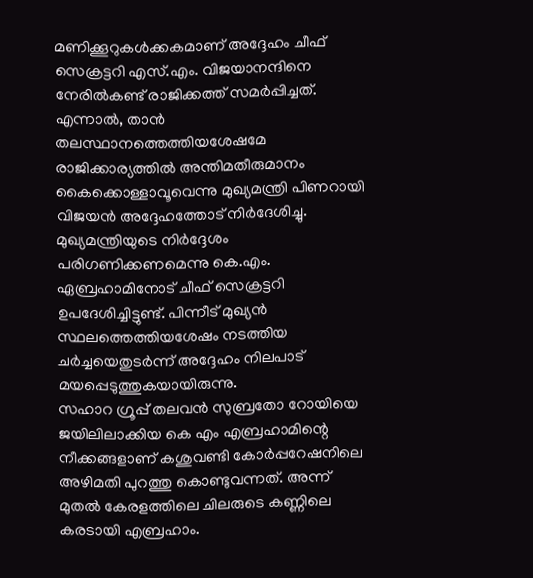മണിക്കൂറുകള്‍ക്കകമാണ് അദ്ദേഹം ചീഫ് സെക്രട്ടറി എസ്.എം. വിജയാനന്ദിനെ നേരില്‍കണ്ട് രാജിക്കത്ത് സമര്‍പ്പിച്ചത്. എന്നാല്‍, താന്‍ തലസ്ഥാനത്തെത്തിയശേഷമേ രാജിക്കാര്യത്തില്‍ അന്തിമതീരുമാനം കൈക്കൊള്ളാവൂവെന്നു മുഖ്യമന്ത്രി പിണറായി വിജയന്‍ അദ്ദേഹത്തോട് നിര്‍ദേശിച്ചു. മുഖ്യമന്ത്രിയുടെ നിര്‍ദ്ദേശം പരിഗണിക്കണമെന്നു കെ.എം. ഏബ്രഹാമിനോട് ചീഫ് സെക്രട്ടറി ഉപദേശിച്ചിട്ടുണ്ട്. പിന്നീട് മുഖ്യന്‍ സ്ഥലത്തെത്തിയശേഷം നടത്തിയ ചര്‍ച്ചയെതുടര്‍ന്ന് അദ്ദേഹം നിലപാട് മയപ്പെടുത്തുകയായിരുന്നു.
സഹാറ ഗ്രൂപ്പ് തലവന്‍ സുബ്രതോ റോയിയെ ജയിലിലാക്കിയ കെ എം എബ്രഹാമിന്റെ നീക്കങ്ങളാണ് കശുവണ്ടി കോര്‍പ്പറേഷനിലെ അഴിമതി പുറത്തു കൊണ്ടുവന്നത്. അന്ന് മുതല്‍ കേരളത്തിലെ ചിലരുടെ കണ്ണിലെ കരടായി എബ്രഹാം.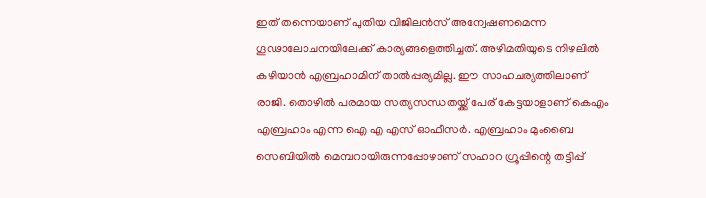ഇത് തന്നെയാണ് പുതിയ വിജിലന്‍സ് അന്വേഷണമെന്ന ഗൂഢാലോചനയിലേക്ക് കാര്യങ്ങളെത്തിച്ചത്. അഴിമതിയുടെ നിഴലില്‍ കഴിയാന്‍ എബ്രഹാമിന് താല്‍പ്പര്യമില്ല. ഈ സാഹചര്യത്തിലാണ് രാജി. തൊഴില്‍ പരമായ സത്യസന്ധതയ്ക്ക് പേര് കേട്ടയാളാണ് കെഎം എബ്രഹാം എന്ന ഐ എ എസ് ഓഫീസര്‍. എബ്രഹാം മുംബൈ സെബിയില്‍ മെമ്പറായിരുന്നപ്പോഴാണ് സഹാറ ഗ്രൂപ്പിന്റെ തട്ടിപ്പ്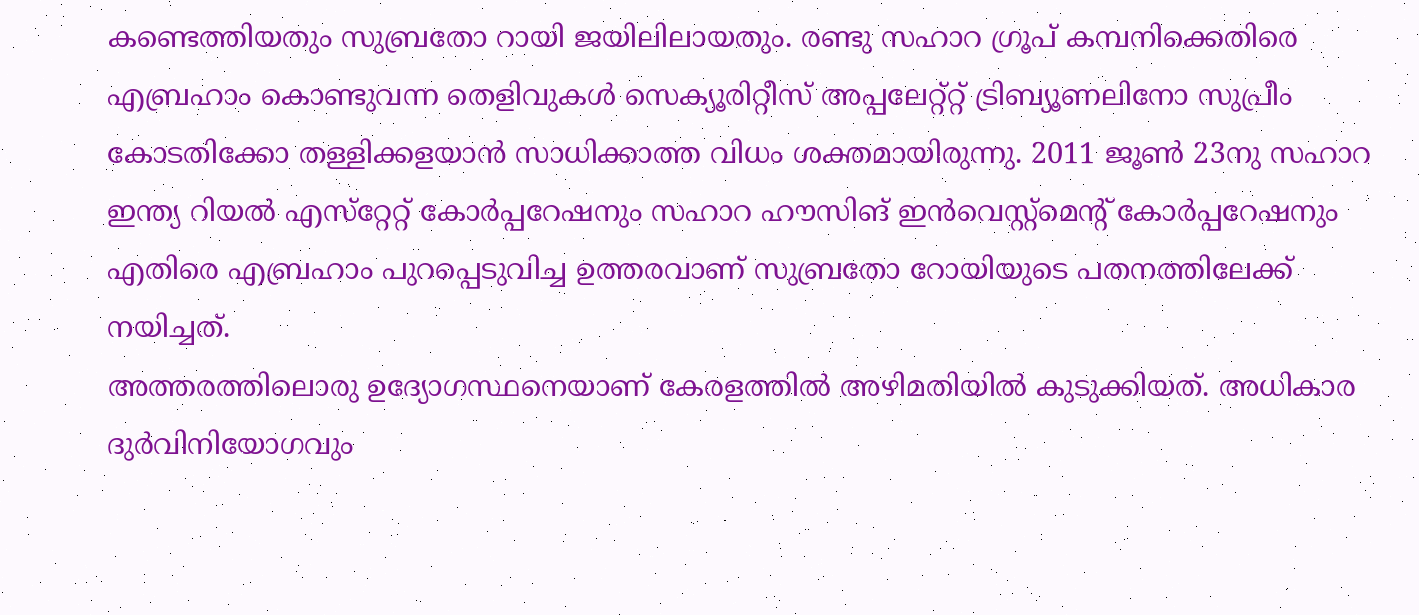കണ്ടെത്തിയതും സുബ്രതോ റായി ജയിലിലായതും. രണ്ടു സഹാറ ഗ്രൂപ് കമ്പനിക്കെതിരെ എബ്രഹാം കൊണ്ടുവന്ന തെളിവുകള്‍ സെക്യൂരിറ്റീസ് അപ്പലേറ്റ്റ്റ് ട്രിബ്യൂണലിനോ സുപ്രീം കോടതിക്കോ തള്ളിക്കളയാന്‍ സാധിക്കാത്ത വിധം ശക്തമായിരുന്നു. 2011 ജൂണ്‍ 23നു സഹാറ ഇന്ത്യ റിയല്‍ എസ്‌റ്റേറ്റ് കോര്‍പ്പറേഷനും സഹാറ ഹൗസിങ് ഇന്‍വെസ്റ്റ്‌മെന്റ് കോര്‍പ്പറേഷനും എതിരെ എബ്രഹാം പുറപ്പെടുവിച്ച ഉത്തരവാണ് സുബ്രതോ റോയിയുടെ പതനത്തിലേക്ക് നയിച്ചത്.
അത്തരത്തിലൊരു ഉദ്യോഗസ്ഥനെയാണ് കേരളത്തില്‍ അഴിമതിയില്‍ കുടുക്കിയത്. അധികാര ദുര്‍വിനിയോഗവും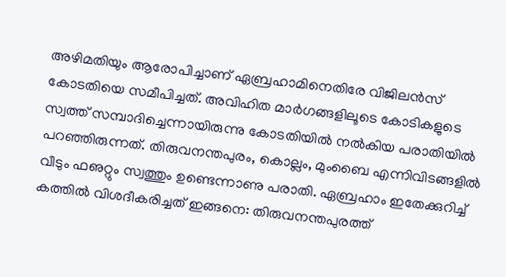അഴിമതിയും ആരോപിച്ചാണ് ഏബ്രഹാമിനെതിരേ വിജിലന്‍സ് കോടതിയെ സമീപിച്ചത്. അവിഹിത മാര്‍ഗങ്ങളിലൂടെ കോടികളുടെ സ്വത്ത് സമ്പാദിച്ചെന്നായിരുന്നു കോടതിയില്‍ നല്‍കിയ പരാതിയില്‍ പറഞ്ഞിരുന്നത്. തിരുവനന്തപുരം, കൊല്ലം, മുംബൈ എന്നിവിടങ്ങളില്‍ വീടും ഫഌറ്റും സ്വത്തും ഉണ്ടെന്നാണു പരാതി. ഏബ്രഹാം ഇതേക്കുറിച്ച് കത്തില്‍ വിശദീകരിച്ചത് ഇങ്ങനെ: തിരുവനന്തപുരത്ത്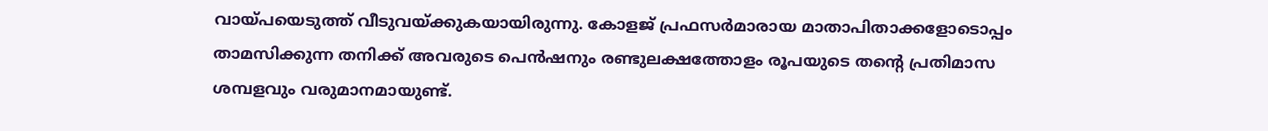വായ്പയെടുത്ത് വീടുവയ്ക്കുകയായിരുന്നു. കോളജ് പ്രഫസര്‍മാരായ മാതാപിതാക്കളോടൊപ്പം താമസിക്കുന്ന തനിക്ക് അവരുടെ പെന്‍ഷനും രണ്ടുലക്ഷത്തോളം രൂപയുടെ തന്റെ പ്രതിമാസ ശമ്പളവും വരുമാനമായുണ്ട്.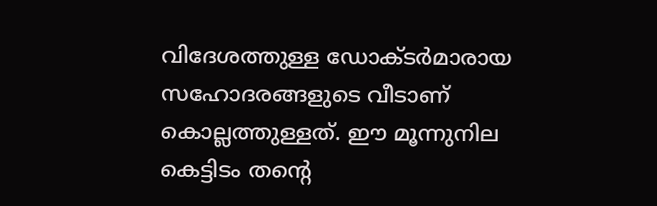വിദേശത്തുള്ള ഡോക്ടര്‍മാരായ സഹോദരങ്ങളുടെ വീടാണ് കൊല്ലത്തുള്ളത്. ഈ മൂന്നുനില കെട്ടിടം തന്റെ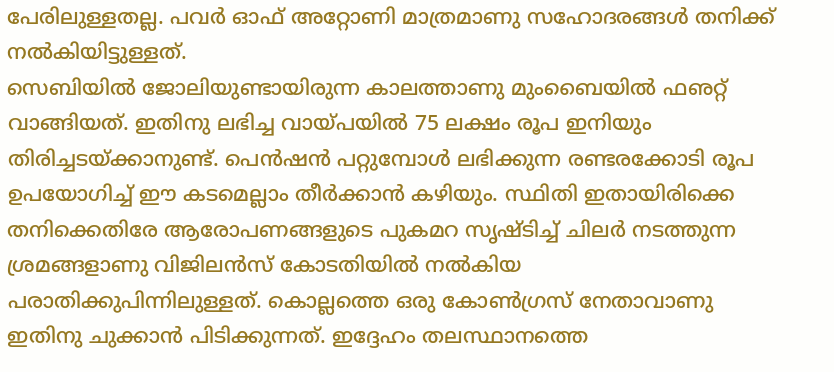പേരിലുള്ളതല്ല. പവര്‍ ഓഫ് അറ്റോണി മാത്രമാണു സഹോദരങ്ങള്‍ തനിക്ക് നല്‍കിയിട്ടുള്ളത്.
സെബിയില്‍ ജോലിയുണ്ടായിരുന്ന കാലത്താണു മുംബൈയില്‍ ഫഌറ്റ് വാങ്ങിയത്. ഇതിനു ലഭിച്ച വായ്പയില്‍ 75 ലക്ഷം രൂപ ഇനിയും തിരിച്ചടയ്ക്കാനുണ്ട്. പെന്‍ഷന്‍ പറ്റുമ്പോള്‍ ലഭിക്കുന്ന രണ്ടരക്കോടി രൂപ ഉപയോഗിച്ച് ഈ കടമെല്ലാം തീര്‍ക്കാന്‍ കഴിയും. സ്ഥിതി ഇതായിരിക്കെ തനിക്കെതിരേ ആരോപണങ്ങളുടെ പുകമറ സൃഷ്ടിച്ച് ചിലര്‍ നടത്തുന്ന ശ്രമങ്ങളാണു വിജിലന്‍സ് കോടതിയില്‍ നല്‍കിയ പരാതിക്കുപിന്നിലുള്ളത്. കൊല്ലത്തെ ഒരു കോണ്‍ഗ്രസ് നേതാവാണു ഇതിനു ചുക്കാന്‍ പിടിക്കുന്നത്. ഇദ്ദേഹം തലസ്ഥാനത്തെ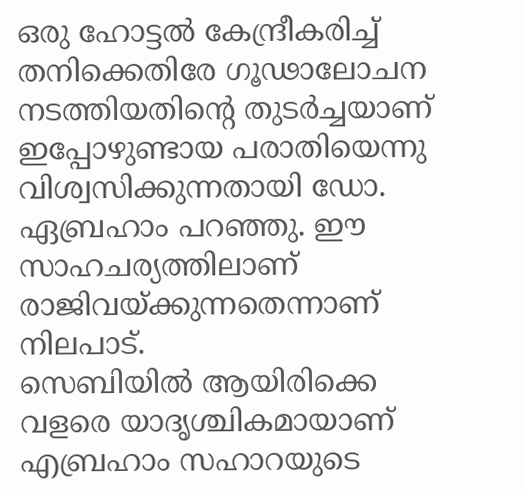ഒരു ഹോട്ടല്‍ കേന്ദ്രീകരിച്ച് തനിക്കെതിരേ ഗൂഢാലോചന നടത്തിയതിന്റെ തുടര്‍ച്ചയാണ് ഇപ്പോഴുണ്ടായ പരാതിയെന്നു വിശ്വസിക്കുന്നതായി ഡോ. ഏബ്രഹാം പറഞ്ഞു. ഈ സാഹചര്യത്തിലാണ് രാജിവയ്ക്കുന്നതെന്നാണ് നിലപാട്.
സെബിയില്‍ ആയിരിക്കെ വളരെ യാദൃശ്ചികമായാണ് എബ്രഹാം സഹാറയുടെ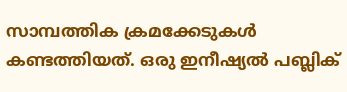സാമ്പത്തിക ക്രമക്കേടുകള്‍ കണ്ടത്തിയത്. ഒരു ഇനീഷ്യല്‍ പബ്ലിക്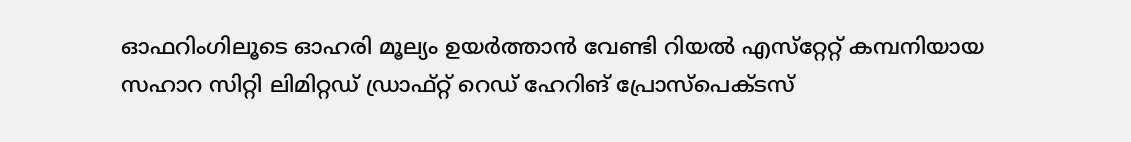ഓഫറിംഗിലൂടെ ഓഹരി മൂല്യം ഉയര്‍ത്താന്‍ വേണ്ടി റിയല്‍ എസ്‌റ്റേറ്റ് കമ്പനിയായ സഹാറ സിറ്റി ലിമിറ്റഡ് ഡ്രാഫ്റ്റ് റെഡ് ഹേറിങ് പ്രോസ്‌പെക്ടസ്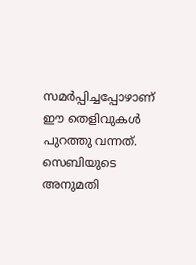സമര്‍പ്പിച്ചപ്പോഴാണ് ഈ തെളിവുകള്‍ പുറത്തു വന്നത്. സെബിയുടെ അനുമതി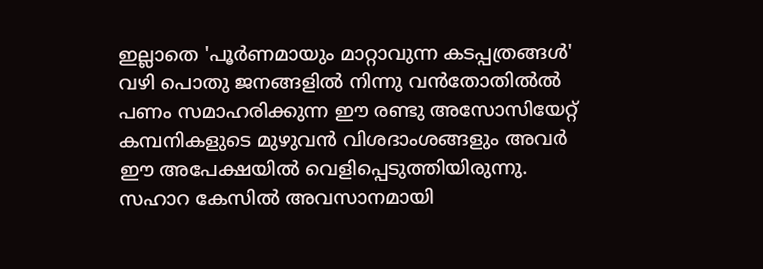ഇല്ലാതെ 'പൂര്‍ണമായും മാറ്റാവുന്ന കടപ്പത്രങ്ങള്‍' വഴി പൊതു ജനങ്ങളില്‍ നിന്നു വന്‍തോതില്‍ല്‍ പണം സമാഹരിക്കുന്ന ഈ രണ്ടു അസോസിയേറ്റ് കമ്പനികളുടെ മുഴുവന്‍ വിശദാംശങ്ങളും അവര്‍ ഈ അപേക്ഷയില്‍ വെളിപ്പെടുത്തിയിരുന്നു. സഹാറ കേസില്‍ അവസാനമായി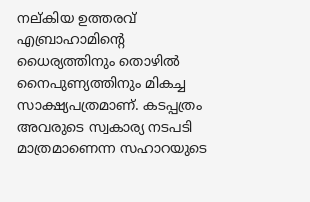നല്കിയ ഉത്തരവ് എബ്രാഹാമിന്റെ ധൈര്യത്തിനും തൊഴില്‍ നൈപുണ്യത്തിനും മികച്ച സാക്ഷ്യപത്രമാണ്. കടപ്പത്രം അവരുടെ സ്വകാര്യ നടപടി മാത്രമാണെന്ന സഹാറയുടെ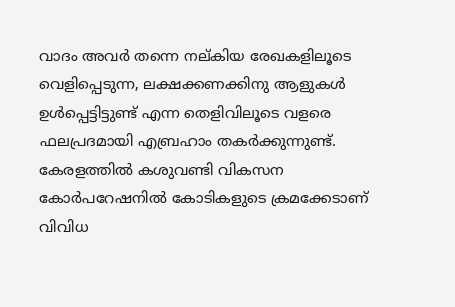വാദം അവര്‍ തന്നെ നല്കിയ രേഖകളിലൂടെ വെളിപ്പെടുന്ന, ലക്ഷക്കണക്കിനു ആളുകള്‍ ഉള്‍പ്പെട്ടിട്ടുണ്ട് എന്ന തെളിവിലൂടെ വളരെ ഫലപ്രദമായി എബ്രഹാം തകര്‍ക്കുന്നുണ്ട്.
കേരളത്തില്‍ കശുവണ്ടി വികസന കോര്‍പറേഷനില്‍ കോടികളുടെ ക്രമക്കേടാണ് വിവിധ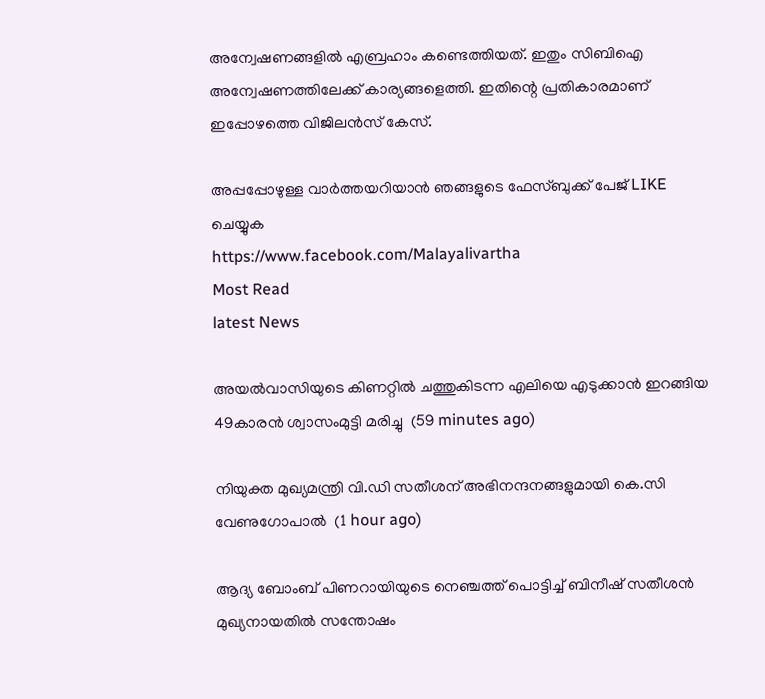അന്വേഷണങ്ങളില്‍ എബ്രഹാം കണ്ടെത്തിയത്. ഇതും സിബിഐ അന്വേഷണത്തിലേക്ക് കാര്യങ്ങളെത്തി. ഇതിന്റെ പ്രതികാരമാണ് ഇപ്പോഴത്തെ വിജിലന്‍സ് കേസ്.

അപ്പപ്പോഴുള്ള വാര്‍ത്തയറിയാന്‍ ഞങ്ങളുടെ ഫേസ്‌ബുക്ക്‌ പേജ് LIKE ചെയ്യുക
https://www.facebook.com/Malayalivartha
Most Read
latest News

അയല്‍വാസിയുടെ കിണറ്റില്‍ ചത്തുകിടന്ന എലിയെ എടുക്കാന്‍ ഇറങ്ങിയ 49കാരന്‍ ശ്വാസംമുട്ടി മരിച്ചു  (59 minutes ago)

നിയുക്ത മുഖ്യമന്ത്രി വി.ഡി സതീശന് അഭിനന്ദനങ്ങളുമായി കെ.സി വേണുഗോപാല്‍  (1 hour ago)

ആദ്യ ബോംബ് പിണറായിയുടെ നെഞ്ചത്ത് പൊട്ടിച്ച് ബിനീഷ് സതീശൻ മുഖ്യനായതിൽ സന്തോഷം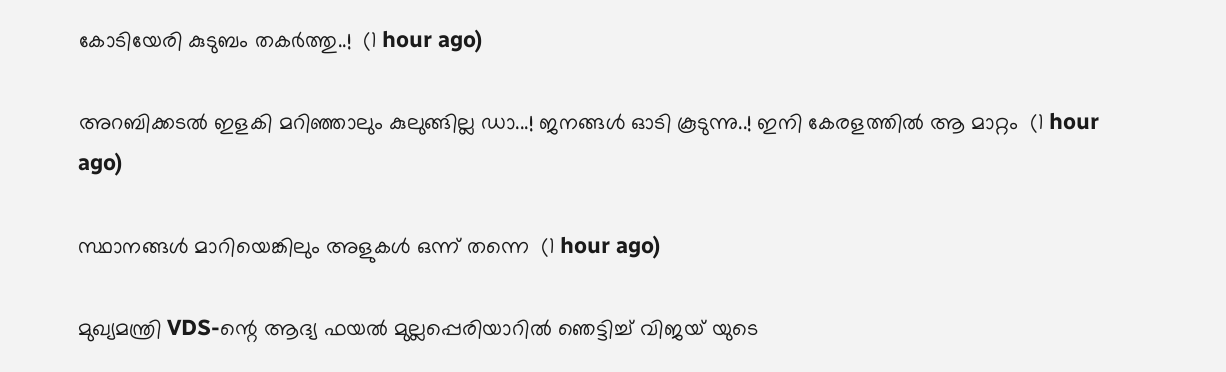കോടിയേരി കുടുബം തകർത്തു..!  (1 hour ago)

അറബിക്കടൽ ഇളകി മറിഞ്ഞാലും കുലുങ്ങില്ല ഡാ...! ജനങ്ങൾ ഓടി കൂടുന്നു..! ഇനി കേരളത്തിൽ ആ മാറ്റം  (1 hour ago)

സ്ഥാനങ്ങള്‍ മാറിയെങ്കിലും അളുകള്‍ ഒന്ന് തന്നെ  (1 hour ago)

മുഖ്യമന്ത്രി VDS-ന്റെ ആദ്യ ഫയൽ മുല്ലപ്പെരിയാറിൽ ഞെട്ടിച്ച് വിജയ് യുടെ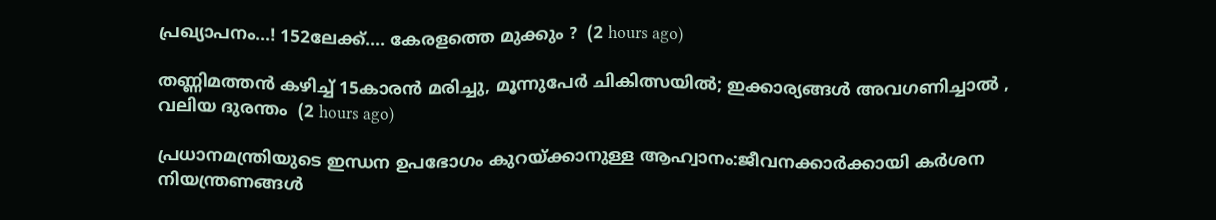പ്രഖ്യാപനം...! 152ലേക്ക്.... കേരളത്തെ മുക്കും ?  (2 hours ago)

തണ്ണിമത്തൻ കഴിച്ച് 15കാരൻ മരിച്ചു, മൂന്നുപേർ ചികിത്സയിൽ; ഇക്കാര്യങ്ങൾ അവഗണിച്ചാൽ , വലിയ ദുരന്തം  (2 hours ago)

പ്രധാനമന്ത്രിയുടെ ഇന്ധന ഉപഭോഗം കുറയ്ക്കാനുള്ള ആഹ്വാനം:ജീവനക്കാര്‍ക്കായി കര്‍ശന നിയന്ത്രണങ്ങള്‍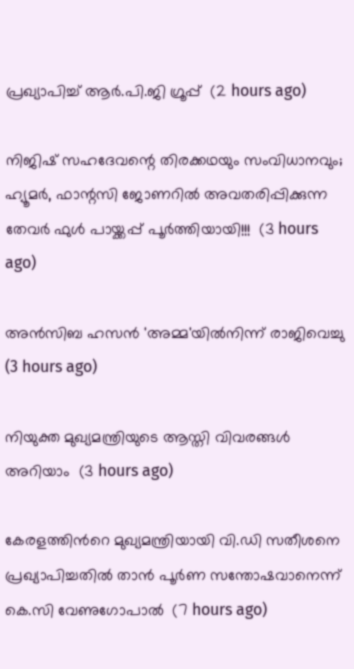പ്രഖ്യാപിച്ച് ആര്‍.പി.ജി ഗ്രൂപ്പ്  (2 hours ago)

നിജിഷ് സഹദേവന്റെ തിരക്കഥയും സംവിധാനവും; ഹ്യൂമർ, ഫാന്റസി ജോണറിൽ അവതരിപ്പിക്കുന്ന തേവർ ഫുൾ പായ്ക്കപ്പ് പൂർത്തിയായി!!!  (3 hours ago)

അന്‍സിബ ഹസന്‍ 'അമ്മ'യില്‍നിന്ന് രാജിവെച്ചു  (3 hours ago)

നിയുക്ത മുഖ്യമന്ത്രിയുടെ ആസ്തി വിവരങ്ങള്‍ അറിയാം  (3 hours ago)

കേരളത്തിന്‍റെ മുഖ്യമന്ത്രിയായി വി.ഡി സതീശനെ പ്രഖ്യാപിച്ചതിൽ താൻ പൂര്‍ണ സന്തോഷവാനെന്ന് കെ.സി വേണുഗോപാൽ  (7 hours ago)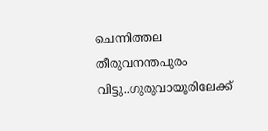ചെന്നിത്തല തീരുവനന്തപുരം വിട്ടു..ഗുരുവായൂരിലേക്ക്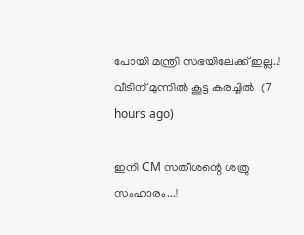പോയി മന്ത്രി സഭയിലേക്ക് ഇല്ല..! വീടിന് മുന്നിൽ കൂട്ട കരച്ചിൽ  (7 hours ago)

ഇനി CM സതീശന്റെ ശത്രു സംഹാരം...!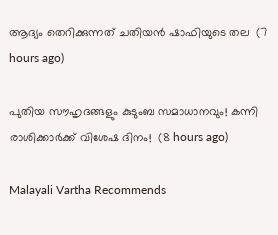ആദ്യം തെറിക്കുന്നത് ചതിയൻ ഷാഫിയുടെ തല  (7 hours ago)

പുതിയ സൗഹൃദങ്ങളും കുടുംബ സമാധാനവും! കന്നി രാശിക്കാർക്ക് വിശേഷ ദിനം!  (8 hours ago)

Malayali Vartha Recommends